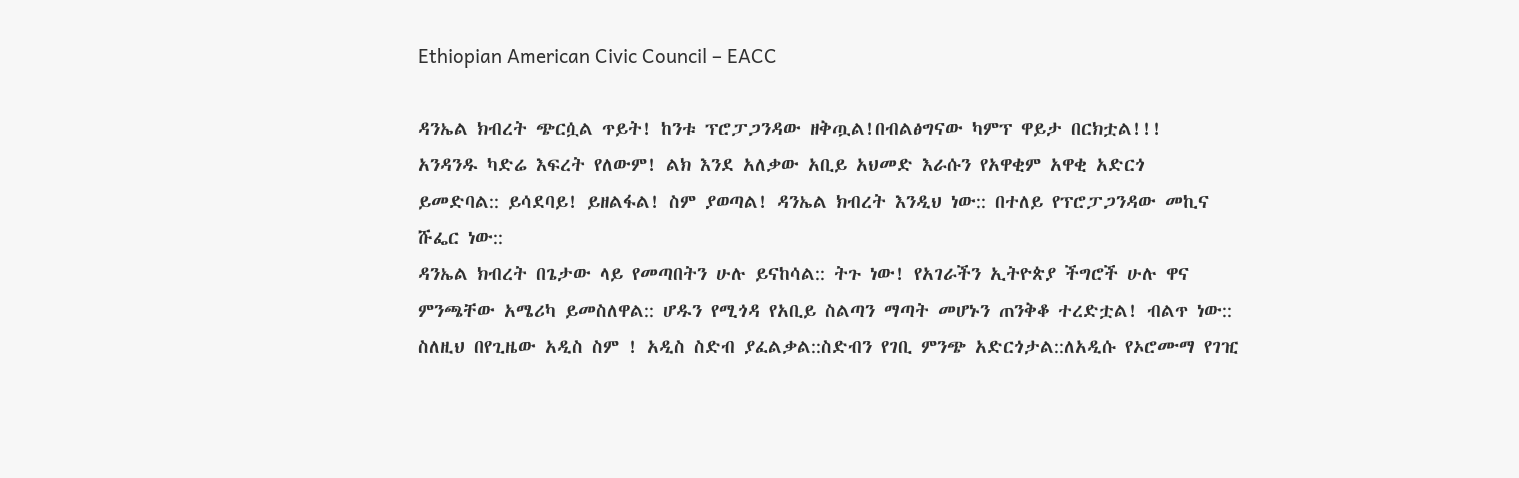Ethiopian American Civic Council – EACC

ዳንኤል ክብረት ጭርሷል ጥይት! ከንቱ ፕሮፓጋንዳው ዘቅጧል!በብልፅግናው ካምፕ ዋይታ በርክቷል!!!
አንዳንዱ ካድሬ እፍረት የለውም! ልክ እንደ አለቃው አቢይ አህመድ እራሱን የአዋቂም አዋቂ አድርጎ
ይመድባል:: ይሳደባይ! ይዘልፋል! ስም ያወጣል! ዳንኤል ክብረት እንዲህ ነው:: በተለይ የፕሮፓጋንዳው መኪና ሹፌር ነው::
ዳንኤል ክብረት በጌታው ላይ የመጣበትን ሁሉ ይናከሳል:: ትጉ ነው! የአገራችን ኢትዮጵያ ችግሮች ሁሉ ዋና ምንጫቸው አሜሪካ ይመስለዋል:: ሆዱን የሚጎዳ የአቢይ ስልጣን ማጣት መሆኑን ጠንቅቆ ተረድቷል! ብልጥ ነው:: ስለዚህ በየጊዜው አዲስ ስም ! አዲስ ስድብ ያፈልቃል::ስድብን የገቢ ምንጭ አድርጎታል::ለአዲሱ የኦሮሙማ የገዢ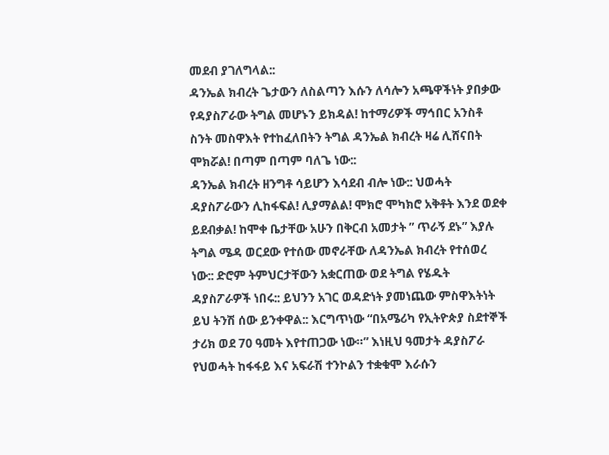መደብ ያገለግላል::
ዳንኤል ክብረት ጌታውን ለስልጣን እሱን ለሳሎን አጫዋችነት ያበቃው የዳያስፖራው ትግል መሆኑን ይክዳል! ከተማሪዎች ማኅበር አንስቶ ስንት መስዋእት የተከፈለበትን ትግል ዳንኤል ክብረት ዛሬ ሊሸናበት ሞክሯል! በጣም በጣም ባለጌ ነው::
ዳንኤል ክብረት ዘንግቶ ሳይሆን እሳደብ ብሎ ነው:: ህወሓት ዳያስፖራውን ሊከፋፍል! ሊያማልል! ሞክሮ ሞካክሮ አቅቶት እንደ ወደቀ ይደብቃል! ከሞቀ ቤታቸው አሁን በቅርብ አመታት ” ጥራኝ ደኑ” እያሉ ትግል ሜዳ ወርደው የተሰው መኖራቸው ለዳንኤል ክብረት የተሰወረ ነው:: ድሮም ትምህርታቸውን አቋርጠው ወደ ትግል የሄዱት ዳያስፖራዎች ነበሩ:: ይህንን አገር ወዳድነት ያመነጨው ምስዋእትነት ይህ ትንሽ ሰው ይንቀዋል:: እርግጥነው “በአሜሪካ የኢትዮጵያ ስደተኞች ታሪክ ወደ 70 ዓመት እየተጠጋው ነው።” እነዚህ ዓመታት ዳያስፖራ የህወሓት ከፋፋይ እና አፍራሽ ተንኮልን ተቋቁሞ እራሱን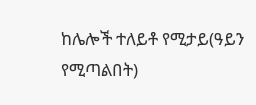ከሌሎች ተለይቶ የሚታይ(ዓይን የሚጣልበት)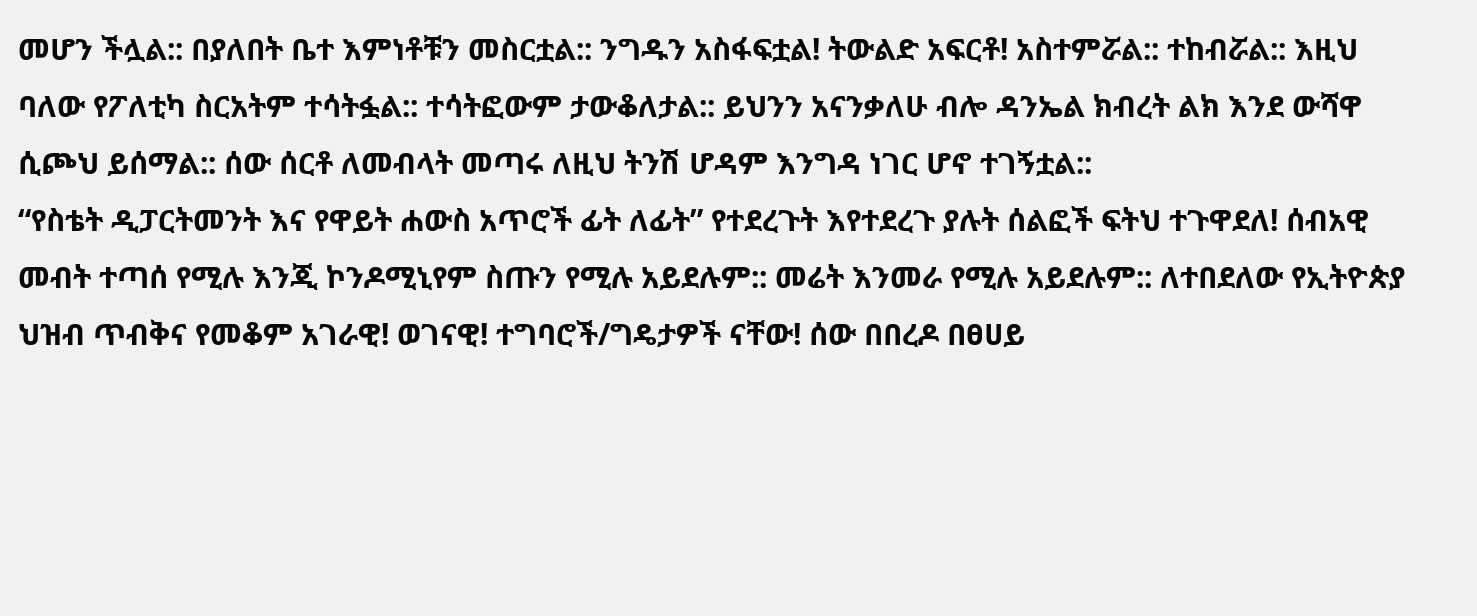መሆን ችሏል:: በያለበት ቤተ እምነቶቹን መስርቷል:: ንግዱን አስፋፍቷል! ትውልድ አፍርቶ! አስተምሯል:: ተከብሯል:: እዚህ ባለው የፖለቲካ ስርአትም ተሳትፏል:: ተሳትፎውም ታውቆለታል:: ይህንን አናንቃለሁ ብሎ ዳንኤል ክብረት ልክ እንደ ውሻዋ ሲጮህ ይሰማል:: ሰው ሰርቶ ለመብላት መጣሩ ለዚህ ትንሽ ሆዳም እንግዳ ነገር ሆኖ ተገኝቷል::
“የስቴት ዲፓርትመንት እና የዋይት ሐውስ አጥሮች ፊት ለፊት” የተደረጉት እየተደረጉ ያሉት ሰልፎች ፍትህ ተጉዋደለ! ሰብአዊ መብት ተጣሰ የሚሉ እንጂ ኮንዶሚኒየም ስጡን የሚሉ አይደሉም:: መሬት እንመራ የሚሉ አይደሉም:: ለተበደለው የኢትዮጵያ ህዝብ ጥብቅና የመቆም አገራዊ! ወገናዊ! ተግባሮች/ግዴታዎች ናቸው! ሰው በበረዶ በፀሀይ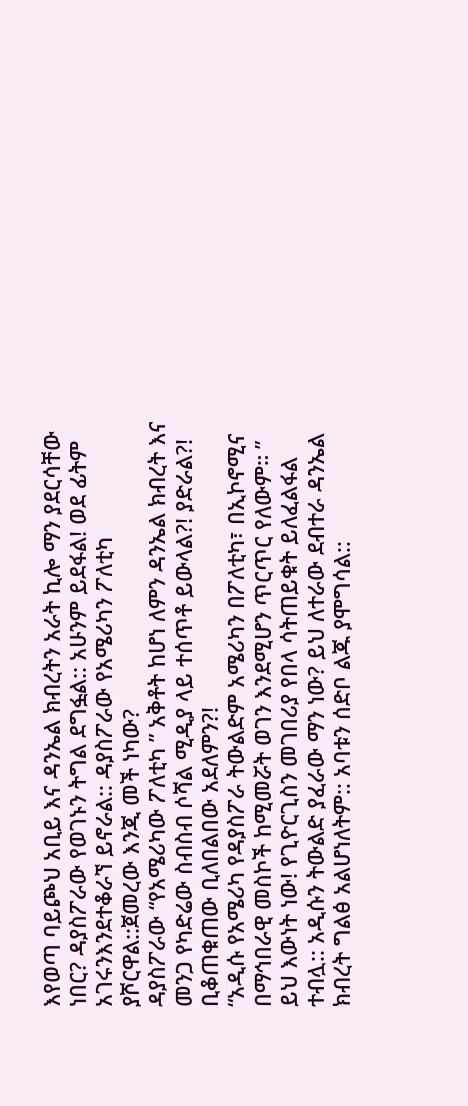እየወጣ ባይጮህ አቢይ እና ዳንኤል ክብረትን አራት ኪሎ ማን ያደርሳቸው ነበር? ዳያስፖራው የወገኑን ትግል ደግፏል:: አሁንም ይደፋል! ወደ ፊትም አገሩንእንደተቆራኘ ይኖራል:: ዳያስፖራው የአሜሪካን ፖለቲካ ያሾርዋል::ጀመረው እንጂ መች ነካው?
ዳያስፖራው “የአሜሪካው ፖለቲካ ” አቅቶት ከሆነ ለምን ዳንኤል ክብረት እና መንጋ የካድሬው ስብስብ ሶሻል ሚዲያ ላይ ተሰጥቶ ይውላል?! ያድራል?! ቢቆጠቁጠው ቢለበልበው አደለምን?!
“አዲሱ የአሜሪካ የዳያስፖራ ትውልድም አሜሪካን በፖለቲካ፣ በኢኮኖሚና በማኅበራዊ መስኮች ከሚመሯት ወገን እንደሚሆን ጥርጥር የለውም። ” ይህ እውነት ነው! የጊዮርጊስን መገበሪያ የበላ ሳትጠይቁት ይለፈልፋል ተብሏ:: አዲሱን ትውልድ ያፈራው ማን ነው? ይህ ለተራው ደብተራ ዳንኤል ክብረት ግልፅ አልሆነለትም:: አባቱን ሰድቦ ልጁ ያሞግሳል::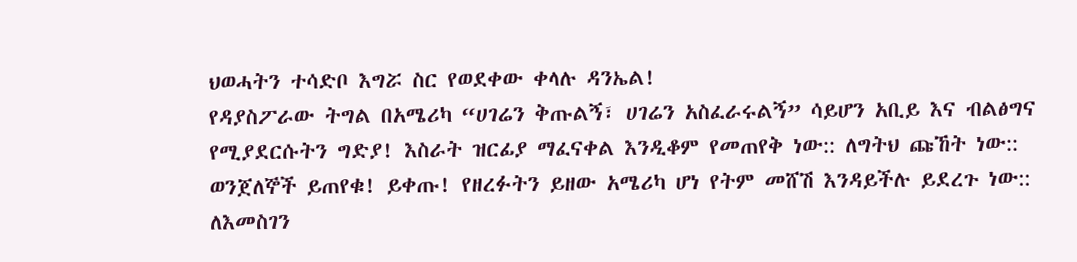ህወሓትን ተሳድቦ እግሯ ስር የወደቀው ቀላሉ ዳንኤል!
የዳያስፖራው ትግል በአሜሪካ “ሀገሬን ቅጡልኝ፣ ሀገሬን አስፈራሩልኝ” ሳይሆን አቢይ እና ብልፅግና የሚያደርሱትን ግድያ! እስራት ዝርፊያ ማፈናቀል እንዲቆም የመጠየቅ ነው:: ለግትህ ጩኸት ነው:: ወንጀለኞች ይጠየቁ! ይቀጡ! የዘረፉትን ይዘው አሜሪካ ሆነ የትም መሸሽ እንዳይችሉ ይደረጉ ነው:: ለእመስገን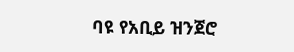ባዩ የአቢይ ዝንጀሮ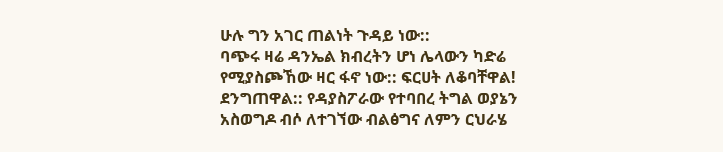ሁሉ ግን አገር ጠልነት ጉዳይ ነው::
ባጭሩ ዛሬ ዳንኤል ክብረትን ሆነ ሌላውን ካድሬ የሚያስጮኸው ዛር ፋኖ ነው:: ፍርሀት ለቆባቸዋል! ደንግጠዋል:: የዳያስፖራው የተባበረ ትግል ወያኔን አስወግዶ ብሶ ለተገኘው ብልፅግና ለምን ርህራሄ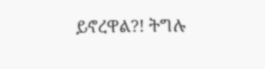ይኖረዋል?! ትግሉ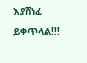እያሸነፈ ይቀጥላል!!!